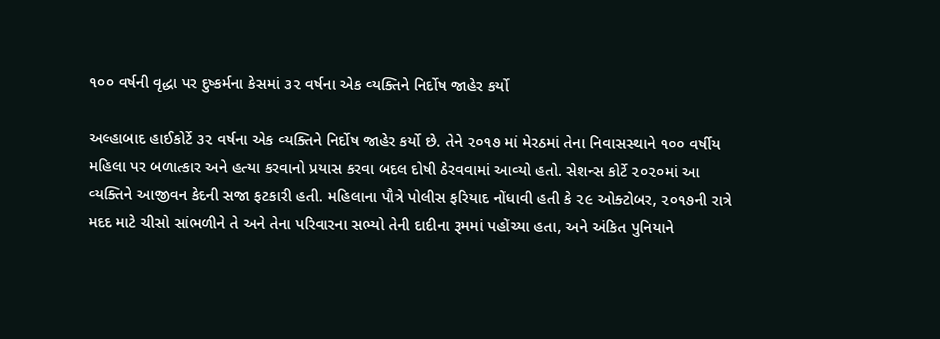૧૦૦ વર્ષની વૃદ્ધા પર દુષ્‍કર્મના કેસમાં ૩૨ વર્ષના એક વ્‍યક્‍તિને નિર્દોષ જાહેર કર્યો

અલ્‍હાબાદ હાઈકોર્ટે ૩૨ વર્ષના એક વ્‍યક્‍તિને નિર્દોષ જાહેર કર્યો છે. તેને ૨૦૧૭ માં મેરઠમાં તેના નિવાસસ્‍થાને ૧૦૦ વર્ષીય મહિલા પર બળાત્‍કાર અને હત્‍યા કરવાનો પ્રયાસ કરવા બદલ દોષી ઠેરવવામાં આવ્‍યો હતો. સેશન્‍સ કોર્ટે ૨૦૨૦માં આ વ્‍યક્‍તિને આજીવન કેદની સજા ફટકારી હતી. મહિલાના પૌત્રે પોલીસ ફરિયાદ નોંધાવી હતી કે ૨૯ ઓક્‍ટોબર, ૨૦૧૭ની રાત્રે મદદ માટે ચીસો સાંભળીને તે અને તેના પરિવારના સભ્‍યો તેની દાદીના રૂમમાં પહોંચ્‍યા હતા, અને અંકિત પુનિયાને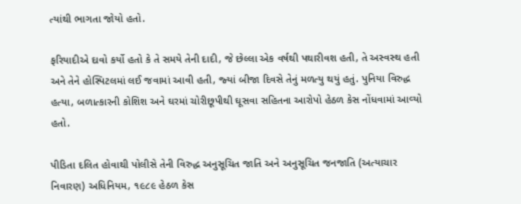ત્‍યાંથી ભાગતા જોયો હતો.

ફરિયાદીએ દાવો કર્યો હતો કે તે સમયે તેની દાદી, જે છેલ્લા એક વર્ષથી પથારીવશ હતી, તે અસ્‍વસ્‍થ હતી અને તેને હોસ્‍પિટલમાં લઈ જવામાં આવી હતી, જ્‍યાં બીજા દિવસે તેનું મળત્‍યુ થયું હતું. પુનિયા વિરુદ્ધ હત્‍યા, બળાત્‍કારની કોશિશ અને ઘરમાં ચોરીછૂપીથી ઘૂસવા સહિતના આરોપો હેઠળ કેસ નોંધવામાં આવ્‍યો હતો.

પીડિતા દલિત હોવાથી પોલીસે તેની વિરુદ્ધ અનુસૂચિત જાતિ અને અનુસૂચિત જનજાતિ (અત્‍યાચાર નિવારણ) અધિનિયમ, ૧૯૮૯ હેઠળ કેસ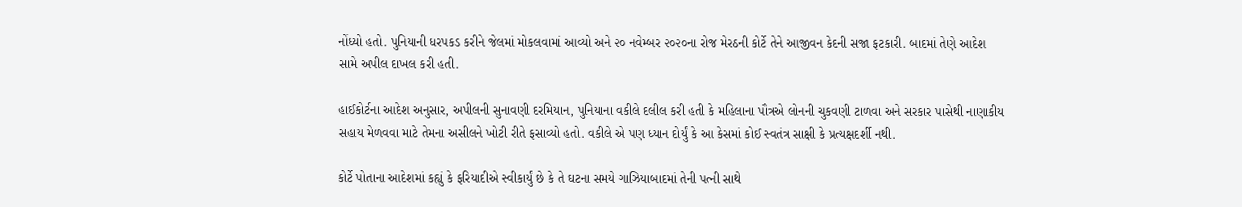નોંધ્‍યો હતો. પુનિયાની ધરપકડ કરીને જેલમાં મોકલવામાં આવ્‍યો અને ૨૦ નવેમ્‍બર ૨૦૨૦ના રોજ મેરઠની કોર્ટે તેને આજીવન કેદની સજા ફટકારી. બાદમાં તેણે આદેશ સામે અપીલ દાખલ કરી હતી.

હાઈકોર્ટના આદેશ અનુસાર, અપીલની સુનાવણી દરમિયાન, પુનિયાના વકીલે દલીલ કરી હતી કે મહિલાના પૌત્રએ લોનની ચુકવણી ટાળવા અને સરકાર પાસેથી નાણાકીય સહાય મેળવવા માટે તેમના અસીલને ખોટી રીતે ફસાવ્‍યો હતો. વકીલે એ પણ ધ્‍યાન દોર્યું કે આ કેસમાં કોઈ સ્‍વતંત્ર સાક્ષી કે પ્રત્‍યક્ષદર્શી નથી.

કોર્ટે પોતાના આદેશમાં કહ્યું કે ફરિયાદીએ સ્‍વીકાર્યું છે કે તે ઘટના સમયે ગાઝિયાબાદમાં તેની પત્‍ની સાથે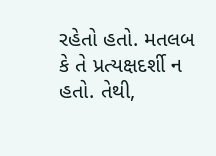રહેતો હતો. મતલબ કે તે પ્રત્‍યક્ષદર્શી ન હતો. તેથી,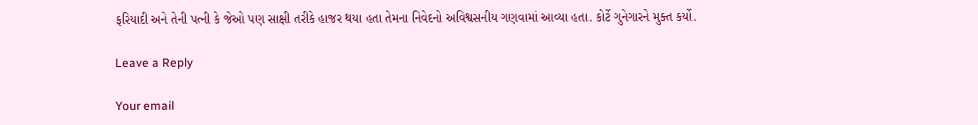ફરિયાદી અને તેની પત્‍ની કે જેઓ પણ સાક્ષી તરીકે હાજર થયા હતા તેમના નિવેદનો અવિશ્વસનીય ગણવામાં આવ્‍યા હતા. કોર્ટે ગુનેગારને મુક્‍ત કર્યો.

Leave a Reply

Your email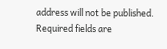address will not be published. Required fields are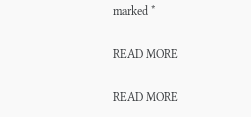marked *

READ MORE

READ MORE